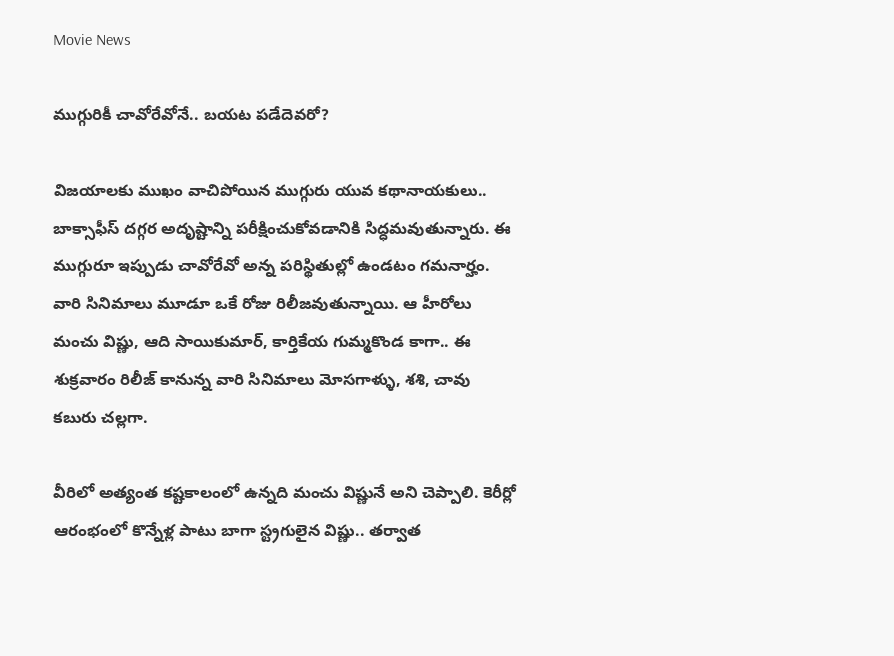Movie News

ముగ్గురికీ చావోరేవోనే.. బయట పడేదెవరో?

విజయాలకు ముఖం వాచిపోయిన ముగ్గురు యువ కథానాయకులు.. బాక్సాఫీస్ దగ్గర అదృష్టాన్ని పరీక్షించుకోవడానికి సిద్ధమవుతున్నారు. ఈ ముగ్గురూ ఇప్పుడు చావోరేవో అన్న పరిస్థితుల్లో ఉండటం గమనార్హం. వారి సినిమాలు మూడూ ఒకే రోజు రిలీజవుతున్నాయి. ఆ హీరోలు మంచు విష్ణు, ఆది సాయికుమార్, కార్తికేయ గుమ్మకొండ కాగా.. ఈ శుక్రవారం రిలీజ్ కానున్న వారి సినిమాలు మోసగాళ్ళు, శశి, చావు కబురు చల్లగా.

వీరిలో అత్యంత కష్టకాలంలో ఉన్నది మంచు విష్ణునే అని చెప్పాలి. కెరీర్లో ఆరంభంలో కొన్నేళ్ల పాటు బాగా స్ట్రగులైన విష్ణు.. తర్వాత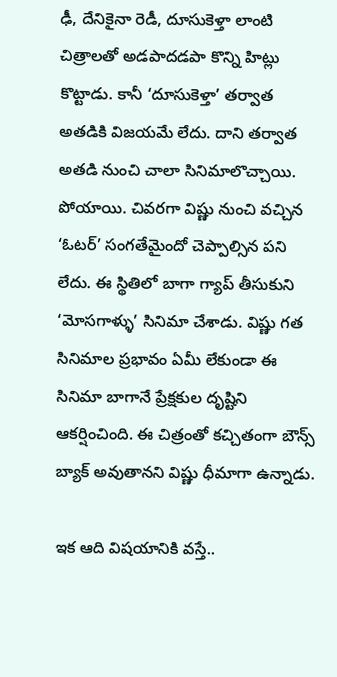ఢీ, దేనికైనా రెడీ, దూసుకెళ్తా లాంటి చిత్రాలతో అడపాదడపా కొన్ని హిట్లు కొట్టాడు. కానీ ‘దూసుకెళ్తా’ తర్వాత అతడికి విజయమే లేదు. దాని తర్వాత అతడి నుంచి చాలా సినిమాలొచ్చాయి. పోయాయి. చివరగా విష్ణు నుంచి వచ్చిన ‘ఓటర్’ సంగతేమైందో చెప్పాల్సిన పని లేదు. ఈ స్థితిలో బాగా గ్యాప్ తీసుకుని ‘మోసగాళ్ళు’ సినిమా చేశాడు. విష్ణు గత సినిమాల ప్రభావం ఏమీ లేకుండా ఈ సినిమా బాగానే ప్రేక్షకుల దృష్టిని ఆకర్షించింది. ఈ చిత్రంతో కచ్చితంగా బౌన్స్ బ్యాక్ అవుతానని విష్ణు ధీమాగా ఉన్నాడు.

ఇక ఆది విషయానికి వస్తే..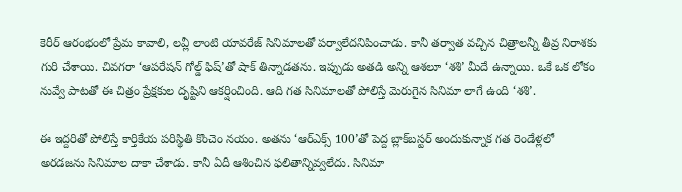కెరీర్ ఆరంభంలో ప్రేమ కావాలి, లవ్లీ లాంటి యావరేజ్ సినిమాలతో పర్వాలేదనిపించాడు. కానీ తర్వాత వచ్చిన చిత్రాలన్నీ తీవ్ర నిరాశకు గురి చేశాయి. చివగరా ‘ఆపరేషన్ గోల్డ్ ఫిష్’తో షాక్ తిన్నాడతను. ఇప్పుడు అతడి అన్ని ఆశలూ ‘శశి’ మీదే ఉన్నాయి. ఒకే ఒక లోకం నువ్వే పాటతో ఈ చిత్రం ప్రేక్షకుల దృష్టిని ఆకర్షించింది. ఆది గత సినిమాలతో పోలిస్తే మెరుగైన సినిమా లాగే ఉంది ‘శశి’.

ఈ ఇద్దరితో పోలిస్తే కార్తికేయ పరిస్థితి కొంచెం నయం. అతను ‘ఆర్ఎక్స్ 100’తో పెద్ద బ్లాక్‌బస్టర్ అందుకున్నాక గత రెండేళ్లలో అరడజను సినిమాల దాకా చేశాడు. కానీ ఏదీ ఆశించిన ఫలితాన్నివ్వలేదు. సినిమా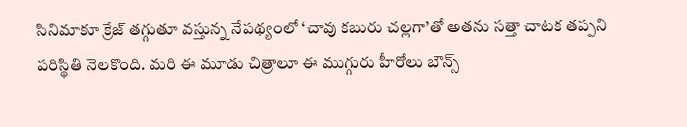సినిమాకూ క్రేజ్ తగ్గుతూ వస్తున్న నేపథ్యంలో ‘చావు కబురు చల్లగా’తో అతను సత్తా చాటక తప్పని పరిస్థితి నెలకొంది. మరి ఈ మూడు చిత్రాలూ ఈ ముగ్గురు హీరోలు బౌన్స్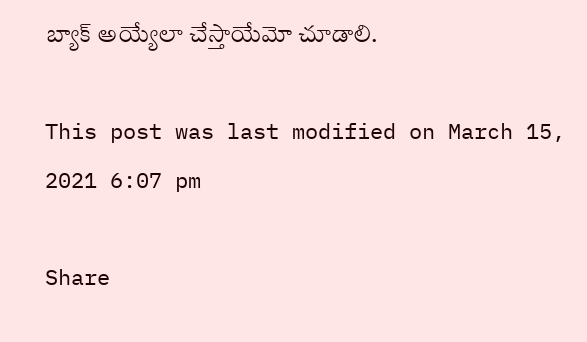బ్యాక్ అయ్యేలా చేస్తాయేమో చూడాలి.

This post was last modified on March 15, 2021 6:07 pm

Share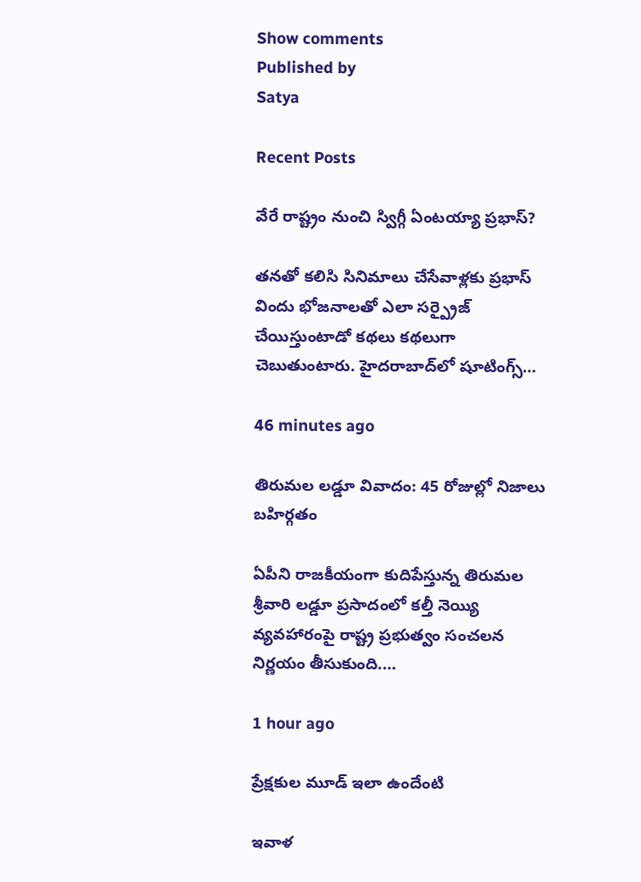Show comments
Published by
Satya

Recent Posts

వేరే రాష్ట్రం నుంచి స్విగ్గీ ఏంటయ్యా ప్రభాస్?

తనతో కలిసి సినిమాలు చేసేవాళ్లకు ప్రభాస్ విందు భోజనాలతో ఎలా సర్ప్రైజ్ చేయిస్తుంటాడో కథలు కథలుగా చెబుతుంటారు. హైదరాబాద్‌లో షూటింగ్స్…

46 minutes ago

తిరుమల లడ్డూ వివాదం: 45 రోజుల్లో నిజాలు బహిర్గతం

ఏపీని రాజకీయంగా కుదిపేస్తున్న తిరుమల శ్రీవారి లడ్డూ ప్రసాదంలో కల్తీ నెయ్యి వ్యవహారంపై రాష్ట్ర ప్రభుత్వం సంచలన నిర్ణయం తీసుకుంది.…

1 hour ago

ప్రేక్షకుల మూడ్ ఇలా ఉందేంటి

ఇవాళ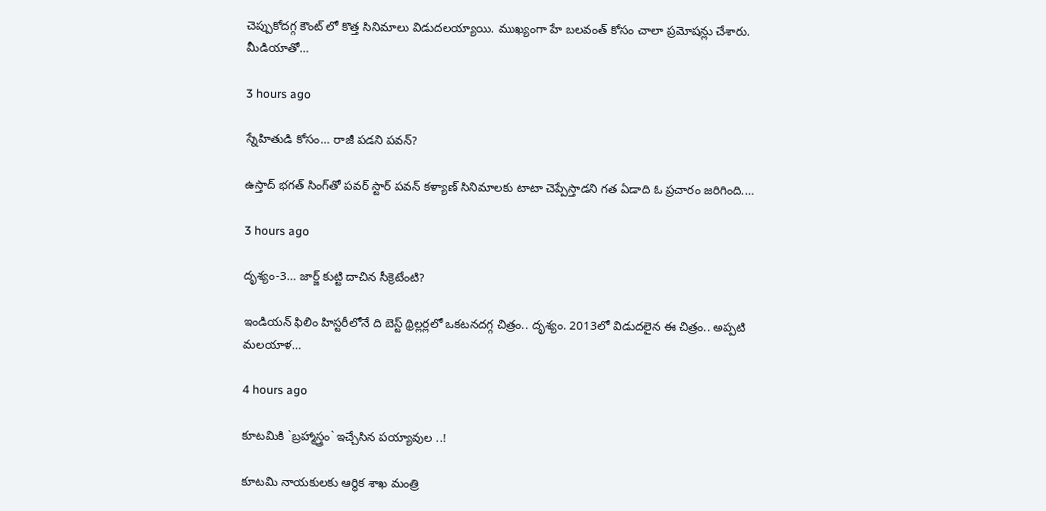చెప్పుకోదగ్గ కౌంట్ లో కొత్త సినిమాలు విడుదలయ్యాయి. ముఖ్యంగా హే బలవంత్ కోసం చాలా ప్రమోషన్లు చేశారు. మీడియాతో…

3 hours ago

స్నేహితుడి కోసం… రాజీ పడని పవన్?

ఉస్తాద్ భ‌గ‌త్ సింగ్‌తో ప‌వ‌ర్ స్టార్ ప‌వ‌న్ క‌ళ్యాణ్‌ సినిమాల‌కు టాటా చెప్పేస్తాడ‌ని గ‌త ఏడాది ఓ ప్ర‌చారం జ‌రిగింది.…

3 hours ago

దృశ్యం-3… జార్జ్ కుట్టి దాచిన సీక్రెటేంటి?

ఇండియన్ ఫిలిం హిస్టరీలోనే ది బెస్ట్ థ్రిల్లర్లలో ఒకటనదగ్గ చిత్రం.. దృశ్యం. 2013లో విడుదలైన ఈ చిత్రం.. అప్పటి మలయాళ…

4 hours ago

కూట‌మికి `బ్ర‌హ్మాస్త్రం` ఇచ్చేసిన‌ ప‌య్యావుల ..!

కూట‌మి నాయ‌కుల‌కు ఆర్థిక శాఖ మంత్రి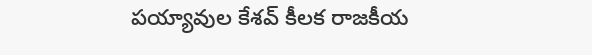ప‌య్యావుల కేశ‌వ్ కీల‌క రాజ‌కీయ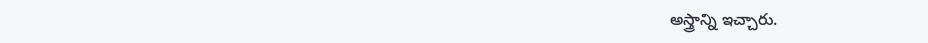అస్త్రాన్ని ఇచ్చారు.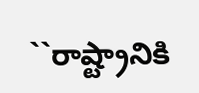``రాష్ట్రానికి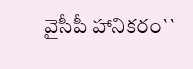వైసీపీ హానిక‌రం``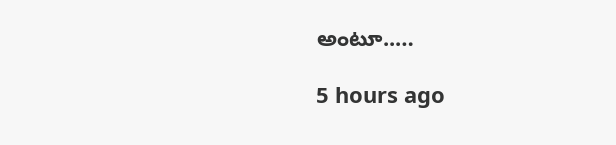అంటూ..…

5 hours ago